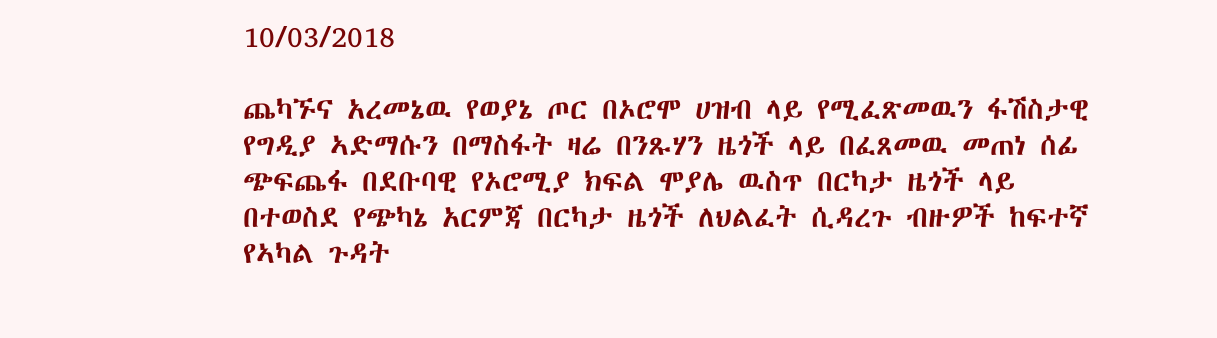10/03/2018

ጨካኙና አረመኔዉ የወያኔ ጦር በኦሮሞ ሀዝብ ላይ የሚፈጽመዉን ፋሽስታዊ የግዲያ ኣድማሱን በማስፋት ዛሬ በንጹሃን ዜጎች ላይ በፈጸመዉ መጠነ ሰፊ ጭፍጨፋ በደቡባዊ የኦሮሚያ ክፍል ሞያሌ ዉስጥ በርካታ ዜጎች ላይ በተወስደ የጭካኔ አርምጃ በርካታ ዜጎች ለህልፈት ሲዳረጉ ብዙዎች ከፍተኛ የኣካል ጉዳት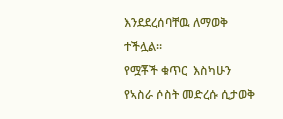እንደደረሰባቸዉ ለማወቅ ተችሏል።
የሟቾች ቁጥር  እስካሁን የኣስራ ሶስት መድረሱ ሲታወቅ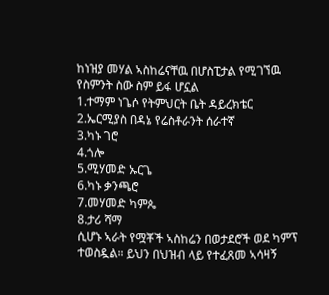ከነዝያ መሃል ኣስከሬናቸዉ በሆስፒታል የሚገኘዉ የስምንት ስው ስም ይፋ ሆኗል
1.ተማም ነጌሶ የትምህርት ቤት ዳይረክቴር
2.ኤርሚያስ በዳኔ የሬስቶራንት ሰራተኛ
3.ካኑ ገሮ
4.ጎሎ
5.ሚሃመድ ኡርጌ
6.ካኑ ቃንጫሮ
7.መሃመድ ካምጴ
8.ታሪ ሻማ
ሲሆኑ ኣራት የሟቾች ኣስከሬን በወታደሮች ወደ ካምፕ ተወስዷል። ይህን በህዝብ ላይ የተፈጸመ ኣሳዛኝ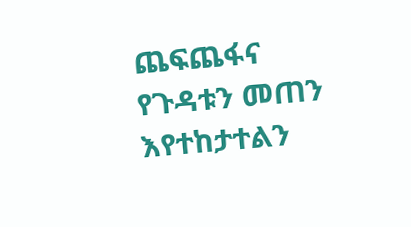ጨፍጨፋና የጉዳቱን መጠን እየተከታተልን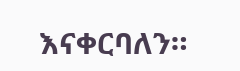እናቀርባለን።